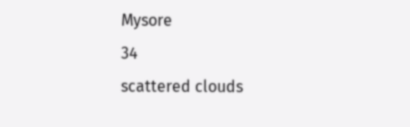Mysore
34
scattered clouds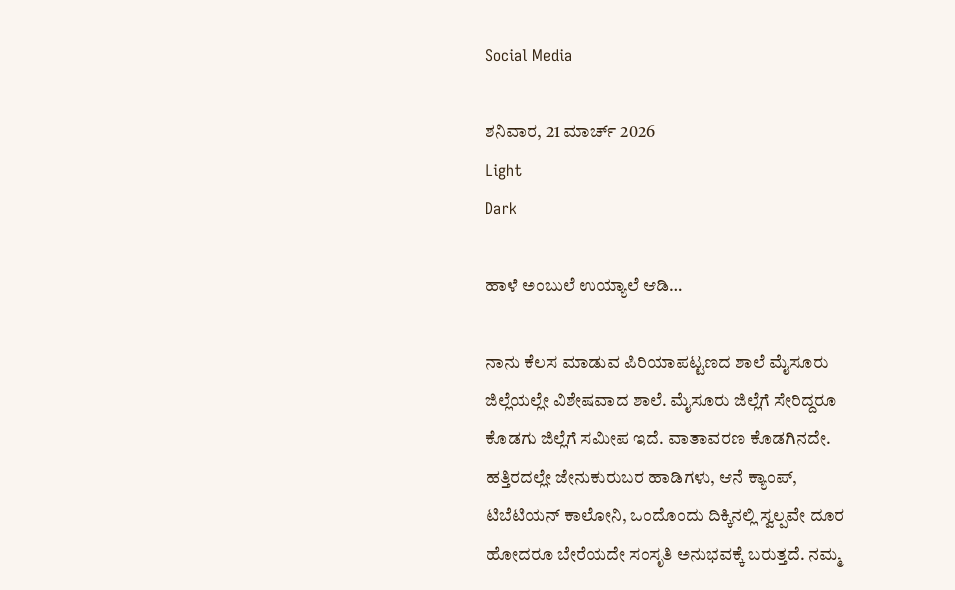Social Media

ಶನಿವಾರ, 21 ಮಾರ್ಚ್ 2026
Light
Dark

ಹಾಳೆ ಅಂಬುಲೆ ಉಯ್ಯಾಲೆ ಆಡಿ…

ನಾನು ಕೆಲಸ ಮಾಡುವ ಪಿರಿಯಾಪಟ್ಟಣದ ಶಾಲೆ ಮೈಸೂರು ಜಿಲ್ಲೆಯಲ್ಲೇ ವಿಶೇಷವಾದ ಶಾಲೆ. ಮೈಸೂರು ಜಿಲ್ಲೆಗೆ ಸೇರಿದ್ದರೂ ಕೊಡಗು ಜಿಲ್ಲೆಗೆ ಸಮೀಪ ಇದೆ. ವಾತಾವರಣ ಕೊಡಗಿನದೇ. ಹತ್ತಿರದಲ್ಲೇ ಜೇನುಕುರುಬರ ಹಾಡಿಗಳು, ಆನೆ ಕ್ಯಾಂಪ್, ಟಿಬೆಟಿಯನ್ ಕಾಲೋನಿ, ಒಂದೊಂದು ದಿಕ್ಕಿನಲ್ಲಿ ಸ್ವಲ್ಪವೇ ದೂರ ಹೋದರೂ ಬೇರೆಯದೇ ಸಂಸೃತಿ ಅನುಭವಕ್ಕೆ ಬರುತ್ತದೆ. ನಮ್ಮ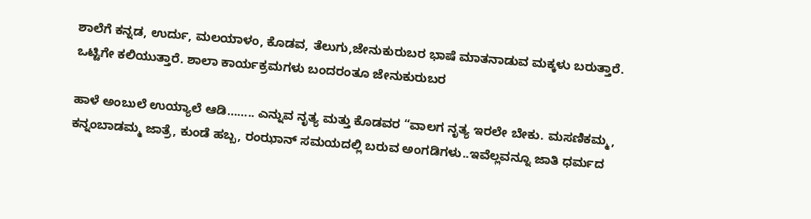ಶಾಲೆಗೆ ಕನ್ನಡ, ಉರ್ದು, ಮಲಯಾಳಂ, ಕೊಡವ, ತೆಲುಗು,ಜೇನುಕುರುಬರ ಭಾಷೆ ಮಾತನಾಡುವ ಮಕ್ಕಳು ಬರುತ್ತಾರೆ. ಒಟ್ಟಿಗೇ ಕಲಿಯುತ್ತಾರೆ. ಶಾಲಾ ಕಾರ್ಯಕ್ರಮಗಳು ಬಂದರಂತೂ ಜೇನುಕುರುಬರ

ಹಾಳೆ ಅಂಬುಲೆ ಉಯ್ಯಾಲೆ ಆಡಿ…….. ಎನ್ನುವ ನೃತ್ಯ ಮತ್ತು ಕೊಡವರ “ವಾಲಗ ನೃತ್ಯ ಇರಲೇ ಬೇಕು. ಮಸಣಿಕಮ್ಮ, ಕನ್ನಂಬಾಡಮ್ಮ ಜಾತ್ರೆ, ಕುಂಡೆ ಹಬ್ಬ, ರಂಝಾನ್ ಸಮಯದಲ್ಲಿ ಬರುವ ಅಂಗಡಿಗಳು..ಇವೆಲ್ಲವನ್ನೂ ಜಾತಿ ಧರ್ಮದ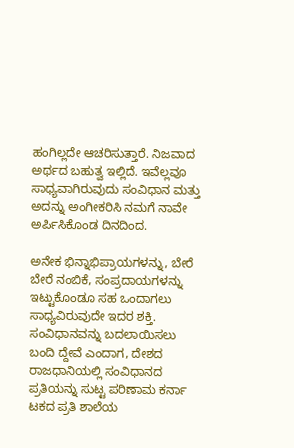ಹಂಗಿಲ್ಲದೇ ಆಚರಿಸುತ್ತಾರೆ. ನಿಜವಾದ ಅರ್ಥದ ಬಹುತ್ವ ಇಲ್ಲಿದೆ. ಇವೆಲ್ಲವೂ ಸಾಧ್ಯವಾಗಿರುವುದು ಸಂವಿಧಾನ ಮತ್ತು ಅದನ್ನು ಅಂಗೀಕರಿಸಿ ನಮಗೆ ನಾವೇ ಅರ್ಪಿಸಿಕೊಂಡ ದಿನದಿಂದ.

ಅನೇಕ ಭಿನ್ನಾಭಿಪ್ರಾಯಗಳನ್ನು, ಬೇರೆ ಬೇರೆ ನಂಬಿಕೆ, ಸಂಪ್ರದಾಯಗಳನ್ನು ಇಟ್ಟುಕೊಂಡೂ ಸಹ ಒಂದಾಗಲು ಸಾಧ್ಯವಿರುವುದೇ ಇದರ ಶಕ್ತಿ. ಸಂವಿಧಾನವನ್ನು ಬದಲಾಯಿಸಲು ಬಂದಿ ದ್ದೇವೆ ಎಂದಾಗ, ದೇಶದ ರಾಜಧಾನಿಯಲ್ಲಿ ಸಂವಿಧಾನದ ಪ್ರತಿಯನ್ನು ಸುಟ್ಟ ಪರಿಣಾಮ ಕರ್ನಾ ಟಕದ ಪ್ರತಿ ಶಾಲೆಯ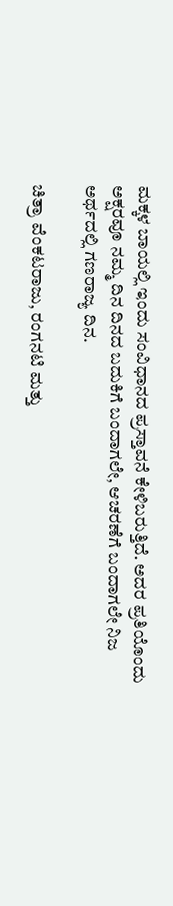ಮಕ್ಕಳ ಬಾಯಲ್ಲಿ ಇಂದು ಸಂವಿಧಾನದ ಪ್ರಸ್ತಾವನೆ ಕೇಳಿಬರುತ್ತಿದೆ. ಅದರ ಪ್ರತಿಯೊಂದು ಅಕ್ಷರವೂ ನಮ್ಮ ದಿನ ದಿನದ ಬದುಕಿಗೆ ಬಂದಾಗಲೇ, ಆಚರಣೆಗೆ ಬಂದಾಗಲೇ ನಿಜ ಅರ್ಥದಲ್ಲಿ ಗಣರಾಜ್ಯ ದಿನ.

ಚಿತ್ರಾ ವೆಂಕಟರಾಜು, ರಂಗನಟಿ ಮತ್ತು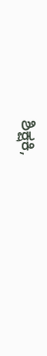ಶಿಕ್ಷಕಿ,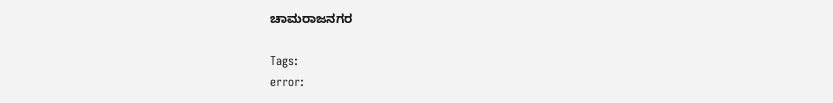ಚಾಮರಾಜನಗರ

Tags:
error: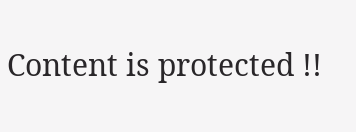Content is protected !!